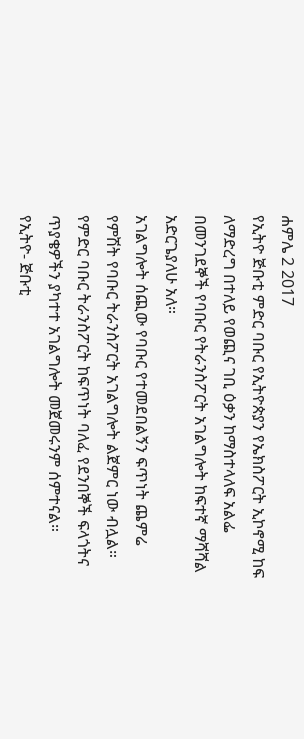ሐምሌ 2 2017
የኢትዮ ጅቡቲ ምድር ባቡር የኢትዮጵያን የኤክስፖርት ኢኮኖሚ ከፍ ለማድረግ በተለይ የወጪና ገቢ ዕቃን ከማስተላለፍ አልፌ በመንገደኞች የባቡር የትራንስፖርት አገልግሎት ከፍተኛ ማሻሻል አድርጌያለሁ አለ።
አገልግሎት ሰጪው የባቡር የተመደበልኝን ፍጥነት ጨምሬ የምሽት የባቡር ትራንስፖርት አገልግሎት ልጀምር ነው ብሏል።
የምድር ባቡር ትራንስፖርት ከፍጥነት ባለፈ የደንበኞች ፍላጎትና ጥያቄዎችን ያካተተ አገልግሎት መጀመሩንም ሰምተናል።
የኢትዮ- ጅቡቲ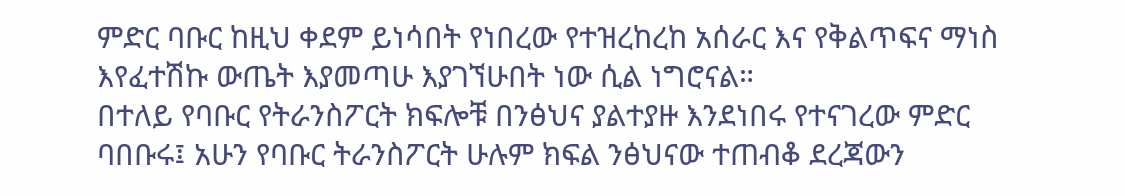ምድር ባቡር ከዚህ ቀደም ይነሳበት የነበረው የተዝረከረከ አሰራር እና የቅልጥፍና ማነስ እየፈተሽኩ ውጤት እያመጣሁ እያገኘሁበት ነው ሲል ነግሮናል።
በተለይ የባቡር የትራንስፖርት ክፍሎቹ በንፅህና ያልተያዙ እንደነበሩ የተናገረው ምድር ባበቡሩ፤ አሁን የባቡር ትራንስፖርት ሁሉም ክፍል ንፅህናው ተጠብቆ ደረጃውን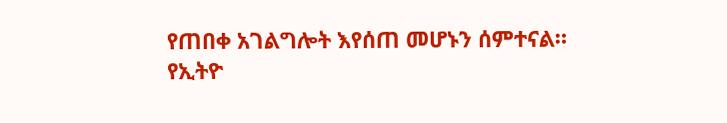የጠበቀ አገልግሎት እየሰጠ መሆኑን ሰምተናል።
የኢትዮ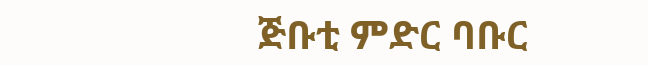ጅቡቲ ምድር ባቡር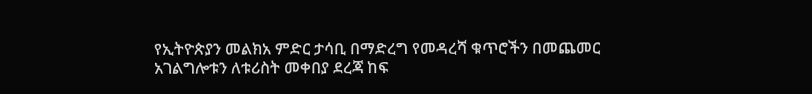የኢትዮጵያን መልክአ ምድር ታሳቢ በማድረግ የመዳረሻ ቁጥሮችን በመጨመር አገልግሎቱን ለቱሪስት መቀበያ ደረጃ ከፍ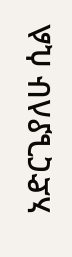አድርጌያለሁ ሲል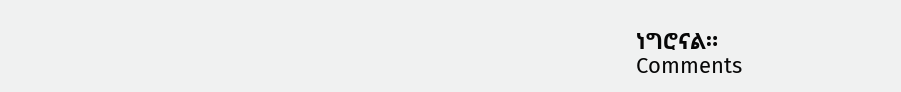ነግሮናል።
Comments